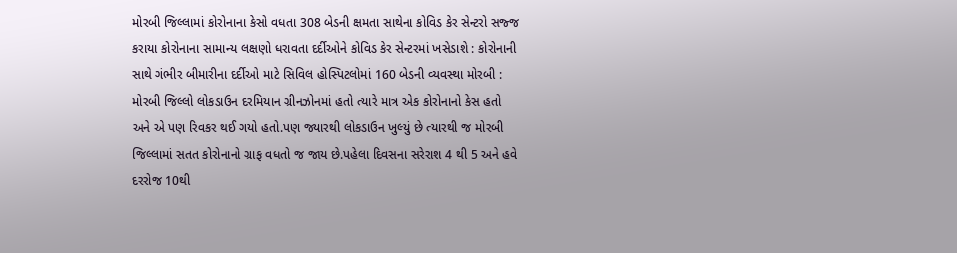મોરબી જિલ્લામાં કોરોનાના કેસો વધતા 308 બેડની ક્ષમતા સાથેના કોવિડ કેર સેન્ટરો સજ્જ કરાયા કોરોનાના સામાન્ય લક્ષણો ધરાવતા દર્દીઓને કોવિડ કેર સેન્ટરમાં ખસેડાશે : કોરોનાની સાથે ગંભીર બીમારીના દર્દીઓ માટે સિવિલ હોસ્પિટલોમાં 160 બેડની વ્યવસ્થા મોરબી : મોરબી જિલ્લો લોકડાઉન દરમિયાન ગ્રીનઝોનમાં હતો ત્યારે માત્ર એક કોરોનાનો કેસ હતો અને એ પણ રિવકર થઈ ગયો હતો.પણ જ્યારથી લોકડાઉન ખુલ્યું છે ત્યારથી જ મોરબી જિલ્લામાં સતત કોરોનાનો ગ્રાફ વધતો જ જાય છે.પહેલા દિવસના સરેરાશ 4 થી 5 અને હવે દરરોજ 10થી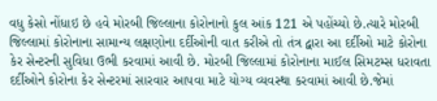વધુ કેસો નોંધાઇ છે હવે મોરબી જિલ્લાના કોરોનાનો કુલ આંક 121 એ પહોંચ્યો છે.ત્યારે મોરબી જિલ્લામાં કોરોનાના સામાન્ય લક્ષણોના દર્દીઓની વાત કરીએ તો તંત્ર દ્વારા આ દર્દીઓ માટે કોરોના કેર સેન્ટરની સુવિધા ઉભી કરવામાં આવી છે. મોરબી જિલ્લામાં કોરોનાના માઈલ સિમટમ્સ ધરાવતા દર્દીઓને કોરોના કેર સેન્ટરમાં સારવાર આપવા માટે યોગ્ય વ્યવસ્થા કરવામાં આવી છે.જેમાં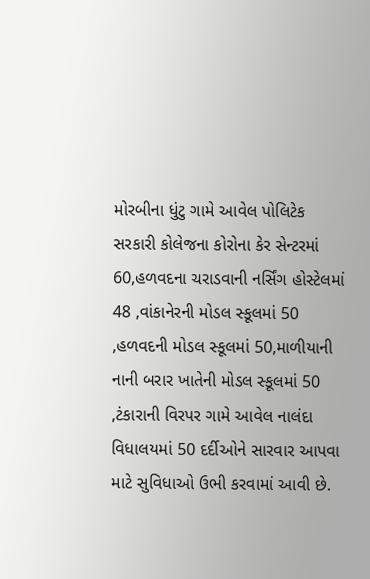મોરબીના ધુંટુ ગામે આવેલ પોલિટેક સરકારી કોલેજના કોરોના કેર સેન્ટરમાં 60,હળવદના ચરાડવાની નર્સિંગ હોસ્ટેલમાં 48 ,વાંકાનેરની મોડલ સ્કૂલમાં 50 ,હળવદની મોડલ સ્કૂલમાં 50,માળીયાની નાની બરાર ખાતેની મોડલ સ્કૂલમાં 50 ,ટંકારાની વિરપર ગામે આવેલ નાલંદા વિધાલયમાં 50 દર્દીઓને સારવાર આપવા માટે સુવિધાઓ ઉભી કરવામાં આવી છે.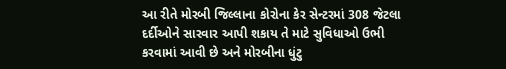આ રીતે મોરબી જિલ્લાના કોરોના કેર સેન્ટરમાં 308 જેટલા દર્દીઓને સારવાર આપી શકાય તે માટે સુવિધાઓ ઉભી કરવામાં આવી છે અને મોરબીના ધુંટુ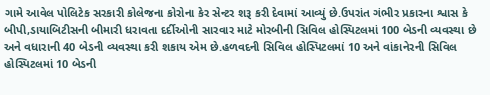ગામે આવેલ પોલિટેક સરકારી કોલેજના કોરોના કેર સેન્ટર શરૂ કરી દેવામાં આવ્યું છે.ઉપરાંત ગંભીર પ્રકારના શ્વાસ કે બીપી,ડાયાબિટીસની બીમારી ધરાવતા દર્દીઓની સારવાર માટે મોરબીની સિવિલ હોસ્પિટલમાં 100 બેડની વ્યવસ્થા છે અને વધારાની 40 બેડની વ્યવસ્થા કરી શકાય એમ છે.હળવદની સિવિલ હોસ્પિટલમાં 10 અને વાંકાનેરની સિવિલ હોસ્પિટલમાં 10 બેડની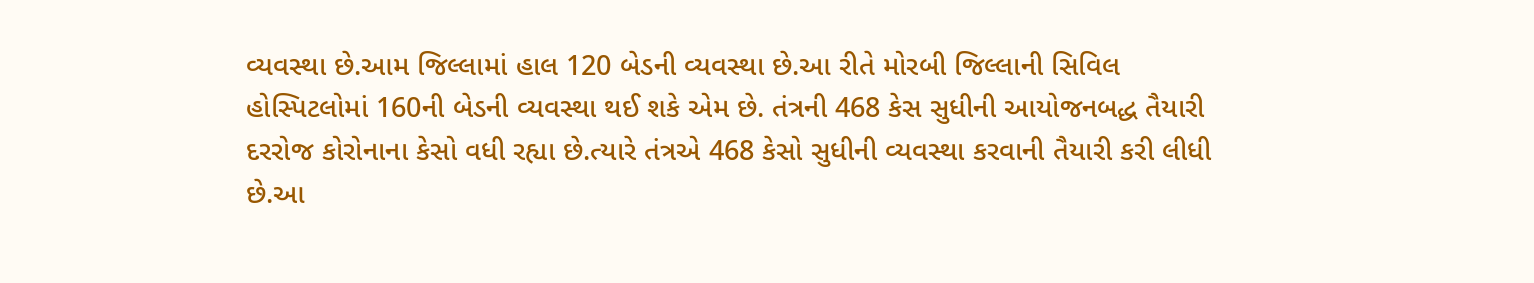વ્યવસ્થા છે.આમ જિલ્લામાં હાલ 120 બેડની વ્યવસ્થા છે.આ રીતે મોરબી જિલ્લાની સિવિલ હોસ્પિટલોમાં 160ની બેડની વ્યવસ્થા થઈ શકે એમ છે. તંત્રની 468 કેસ સુધીની આયોજનબદ્ધ તૈયારી દરરોજ કોરોનાના કેસો વધી રહ્યા છે.ત્યારે તંત્રએ 468 કેસો સુધીની વ્યવસ્થા કરવાની તૈયારી કરી લીધી છે.આ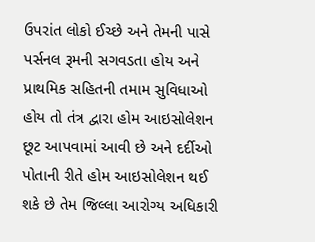ઉપરાંત લોકો ઈચ્છે અને તેમની પાસે પર્સનલ રૂમની સગવડતા હોય અને પ્રાથમિક સહિતની તમામ સુવિધાઓ હોય તો તંત્ર દ્વારા હોમ આઇસોલેશન છૂટ આપવામાં આવી છે અને દર્દીઓ પોતાની રીતે હોમ આઇસોલેશન થઈ શકે છે તેમ જિલ્લા આરોગ્ય અધિકારી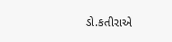ડો.કતીરાએ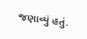જણાવ્યું હતું.